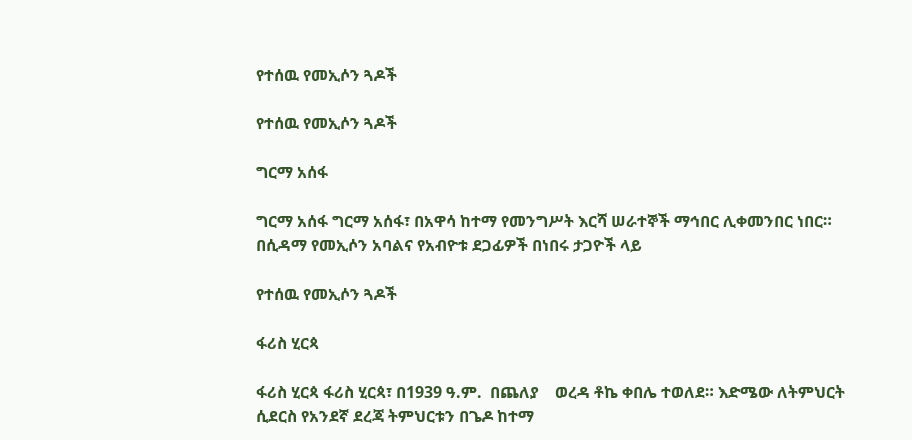የተሰዉ የመኢሶን ጓዶች

የተሰዉ የመኢሶን ጓዶች

ግርማ አሰፋ

ግርማ አሰፋ ግርማ አሰፋ፣ በአዋሳ ከተማ የመንግሥት እርሻ ሠራተኞች ማኅበር ሊቀመንበር ነበር። በሲዳማ የመኢሶን አባልና የአብዮቱ ደጋፊዎች በነበሩ ታጋዮች ላይ

የተሰዉ የመኢሶን ጓዶች

ፋሪስ ሂርጳ

ፋሪስ ሂርጳ ፋሪስ ሂርጳ፣ በ1939 ዓ.ም.  በጨለያ    ወረዳ ቶኬ ቀበሌ ተወለደ። እድሜው ለትምህርት ሲደርስ የአንደኛ ደረጃ ትምህርቱን በጌዶ ከተማ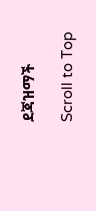ደጃዝማች

Scroll to Top